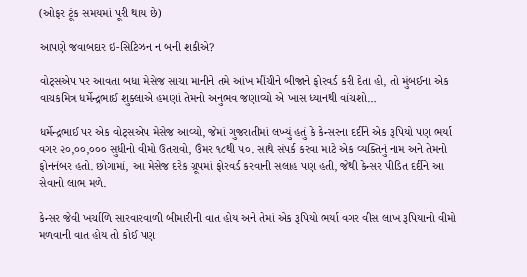(ઓફર ટૂંક સમયમાં પૂરી થાય છે)

આપણે જવાબદાર ઇ-સિટિઝન ન બની શકીએ?

વોટ્સએપ પર આવતા બધા મેસેજ સાચા માનીને તમે આંખ મીંચીને બીજાને ફોરવર્ડ કરી દેતા હો, તો મુંબઈના એક વાચકમિત્ર ધર્મેન્દ્રભાઈ શુક્લાએ હમણાં તેમનો અનુભવ જણાવ્યો એ ખાસ ધ્યાનથી વાંચશો…

ધર્મેન્દ્રભાઈ પર એક વોટ્સએપ મેસેજ આવ્યો, જેમાં ગુજરાતીમાં લખ્યું હતું કે કેન્સરના દર્દીને એક રૂપિયો પણ ભર્યા વગર ૨૦,૦૦,૦૦૦ સુધીનો વીમો ઉતરાવો, ઉંમર ૧૮થી ૫૦. સાથે સંપર્ક કરવા માટે એક વ્યક્તિનું નામ અને તેમનો ફોનનંબર હતો. છોગામાં, આ મેસેજ દરેક ગ્રૂપમાં ફોરવર્ડ કરવાની સલાહ પણ હતી, જેથી કેન્સર પીડિત દર્દીને આ સેવાનો લાભ મળે.

કેન્સર જેવી ખર્ચાળિ સારવારવાળી બીમારીની વાત હોય અને તેમાં એક રૂપિયો ભર્યા વગર વીસ લાખ રૂપિયાનો વીમો મળવાની વાત હોય તો કોઈ પણ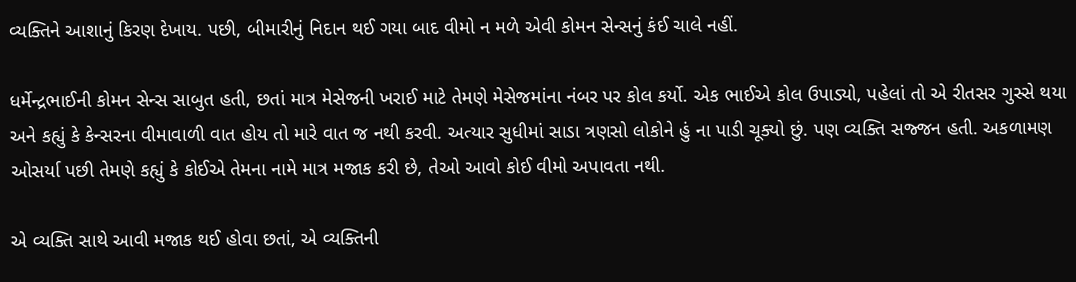વ્યક્તિને આશાનું કિરણ દેખાય. પછી, બીમારીનું નિદાન થઈ ગયા બાદ વીમો ન મળે એવી કોમન સેન્સનું કંઈ ચાલે નહીં.

ધર્મેન્દ્રભાઈની કોમન સેન્સ સાબુત હતી, છતાં માત્ર મેસેજની ખરાઈ માટે તેમણે મેસેજમાંના નંબર પર કોલ કર્યો. એક ભાઈએ કોલ ઉપાડ્યો, પહેલાં તો એ રીતસર ગુસ્સે થયા અને કહ્યું કે કેન્સરના વીમાવાળી વાત હોય તો મારે વાત જ નથી કરવી. અત્યાર સુધીમાં સાડા ત્રણસો લોકોને હું ના પાડી ચૂક્યો છું. પણ વ્યક્તિ સજ્જન હતી. અકળામણ ઓસર્યા પછી તેમણે કહ્યું કે કોઈએ તેમના નામે માત્ર મજાક કરી છે, તેઓ આવો કોઈ વીમો અપાવતા નથી.

એ વ્યક્તિ સાથે આવી મજાક થઈ હોવા છતાં, એ વ્યક્તિની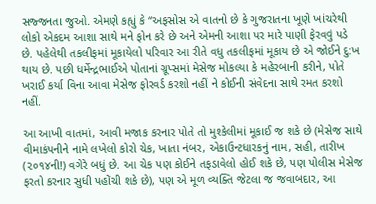સજ્જનતા જુઓ. એમણે કહ્યું કે “અફસોસ એ વાતનો છે કે ગુજરાતના ખૂણે ખાંચરેથી લોકો એકદમ આશા સાથે મને ફોન કરે છે અને એમની આશા પર મારે પાણી ફેરવવું પડે છે. પહેલેથી તકલીફમાં મૂકાયેલો પરિવાર આ રીતે વધુ તકલીફમાં મૂકાય છે એ જોઈને દુ:ખ થાય છે. પછી ધર્મેન્દ્રભાઈએ પોતાનાં ગ્રૂપ્સમાં મેસેજ મોકલ્યા કે મહેરબાની કરીને, પોતે ખરાઈ કર્યા વિના આવા મેસેજ ફોરવર્ડ કરશો નહીં ને કોઈની સંવેદના સાથે રમત કરશો નહીં.

આ આખી વાતમાં, આવી મજાક કરનાર પોતે તો મુશ્કેલીમાં મૂકાઈ જ શકે છે (મેસેજ સાથે વીમાકંપનીને નામે લખેલો કોરો ચેક, ખાતા નંબર, એકાઉન્ટધારકનું નામ, સહી, તારીખ (૨૦૧૪ની!) વગેરે બધું છે. આ ચેક પણ કોઈને તફડાવેલો હોઈ શકે છે, પણ પોલીસ મેસેજ ફરતો કરનાર સુધી પહોંચી શકે છે), પણ એ મૂળ વ્યક્તિ જેટલા જ જવાબદાર, આ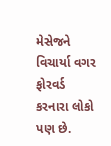મેસેજને વિચાર્યા વગર ફોરવર્ડ કરનારા લોકો પણ છે.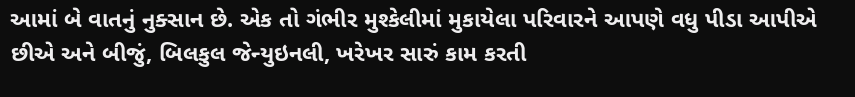આમાં બે વાતનું નુક્સાન છે. એક તો ગંભીર મુશ્કેલીમાં મુકાયેલા પરિવારને આપણે વધુ પીડા આપીએ છીએ અને બીજું, બિલકુલ જેન્યુઇનલી, ખરેખર સારું કામ કરતી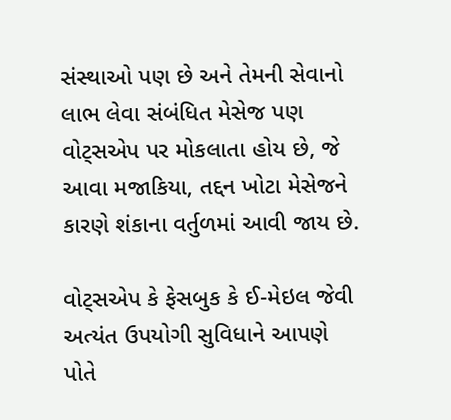સંસ્થાઓ પણ છે અને તેમની સેવાનો લાભ લેવા સંબંધિત મેસેજ પણ વોટ્સએપ પર મોકલાતા હોય છે, જે આવા મજાકિયા, તદ્દન ખોટા મેસેજને કારણે શંકાના વર્તુળમાં આવી જાય છે.

વોટ્સએપ કે ફેસબુક કે ઈ-મેઇલ જેવી અત્યંત ઉપયોગી સુવિધાને આપણે પોતે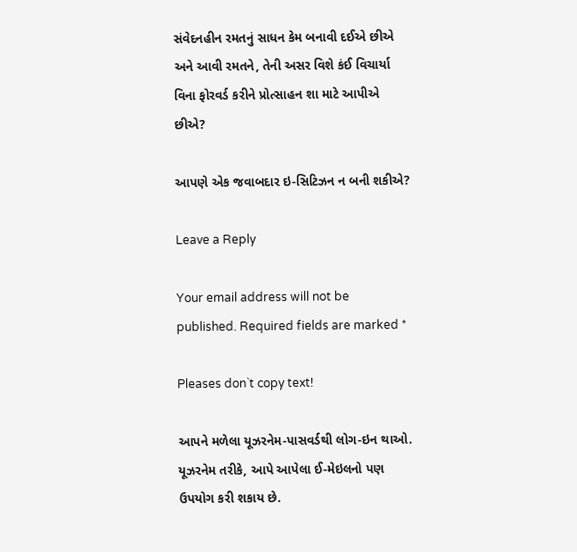સંવેદનહીન રમતનું સાધન કેમ બનાવી દઈએ છીએ અને આવી રમતને, તેની અસર વિશે કંઈ વિચાર્યા વિના ફોરવર્ડ કરીને પ્રોત્સાહન શા માટે આપીએ છીએ?

આપણે એક જવાબદાર ઇ-સિટિઝન ન બની શકીએ?

Leave a Reply

Your email address will not be published. Required fields are marked *

Pleases don`t copy text!

આપને મળેલા યૂઝરનેમ-પાસવર્ડથી લોગ-ઇન થાઓ. યૂઝરનેમ તરીકે, આપે આપેલા ઈ-મેઇલનો પણ ઉપયોગ કરી શકાય છે.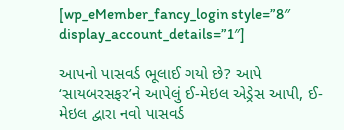[wp_eMember_fancy_login style=”8″ display_account_details=”1″]

આપનો પાસવર્ડ ભૂલાઈ ગયો છે? આપે ‘સાયબરસફર’ને આપેલું ઈ-મેઇલ એડ્રેસ આપી, ઈ-મેઇલ દ્વારા નવો પાસવર્ડ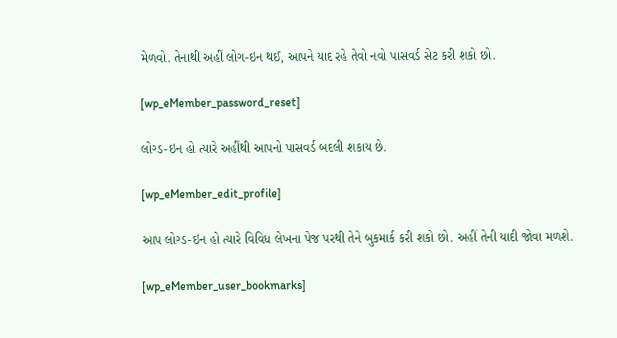મેળવો. તેનાથી અહીં લોગ-ઇન થઈ, આપને યાદ રહે તેવો નવો પાસવર્ડ સેટ કરી શકો છો.

[wp_eMember_password_reset]

લોગ્ડ-ઇન હો ત્યારે અહીંથી આપનો પાસવર્ડ બદલી શકાય છે.

[wp_eMember_edit_profile]

આપ લોગ્ડ-ઇન હો ત્યારે વિવિધ લેખના પેજ પરથી તેને બુકમાર્ક કરી શકો છો. અહીં તેની યાદી જોવા મળશે.

[wp_eMember_user_bookmarks]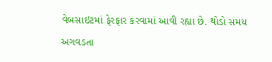વેબસાઇટમાં ફેરફાર કરવામાં આવી રહ્યા છે. થોડો સમય અગવડતા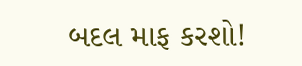બદલ માફ કરશો!